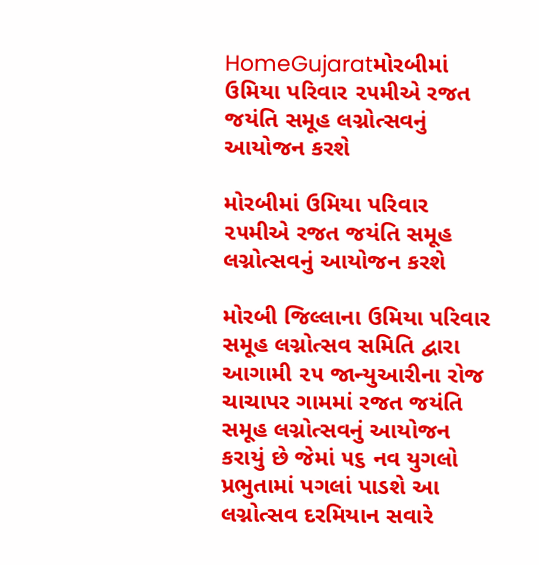HomeGujaratમોરબીમાં ઉમિયા પરિવાર ૨૫મીએ રજત જયંતિ સમૂહ લગ્નોત્સવનું આયોજન કરશે

મોરબીમાં ઉમિયા પરિવાર ૨૫મીએ રજત જયંતિ સમૂહ લગ્નોત્સવનું આયોજન કરશે

મોરબી જિલ્લાના ઉમિયા પરિવાર સમૂહ લગ્નોત્સવ સમિતિ દ્વારા આગામી ૨૫ જાન્યુઆરીના રોજ ચાચાપર ગામમાં રજત જયંતિ સમૂહ લગ્નોત્સવનું આયોજન કરાયું છે જેમાં ૫૬ નવ યુગલો પ્રભુતામાં પગલાં પાડશે આ લગ્નોત્સવ દરમિયાન સવારે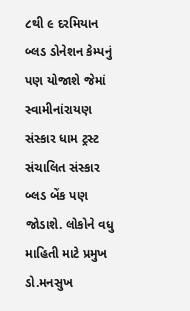૮થી ૯ દરમિયાન બ્લડ ડોનેશન કેમ્પનું પણ યોજાશે જેમાં સ્વામીનાંરાયણ સંસ્કાર ધામ ટ્રસ્ટ સંચાલિત સંસ્કાર બ્લડ બેંક પણ જોડાશે. લોકોને વધુ માહિતી માટે પ્રમુખ ડો.મનસુખ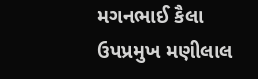મગનભાઈ કૈલા ઉપપ્રમુખ મણીલાલ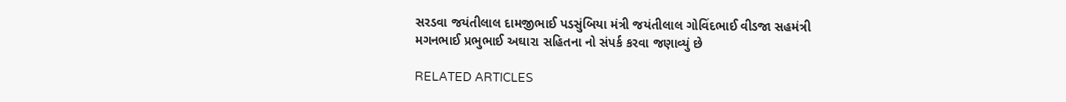સરડવા જયંતીલાલ દામજીભાઈ પડસુંબિયા મંત્રી જયંતીલાલ ગોવિંદભાઈ વીડજા સહમંત્રી મગનભાઈ પ્રભુભાઈ અઘારા સહિતના નો સંપર્ક કરવા જણાવ્યું છે

RELATED ARTICLES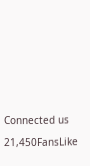Connected us

21,450FansLike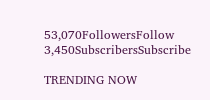53,070FollowersFollow
3,450SubscribersSubscribe

TRENDING NOW